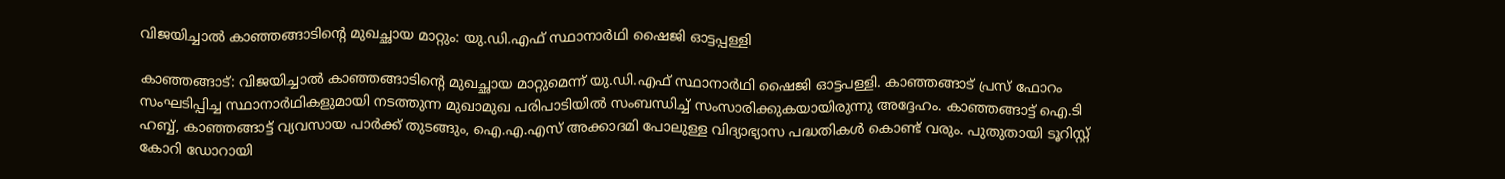വിജയിച്ചാല്‍ കാഞ്ഞങ്ങാടിന്റെ മുഖച്ഛായ മാറ്റും: യു.ഡി.എഫ് സ്ഥാനാര്‍ഥി ഷൈജി ഓട്ടപ്പള്ളി

കാഞ്ഞങ്ങാട്: വിജയിച്ചാല്‍ കാഞ്ഞങ്ങാടിന്റെ മുഖച്ഛായ മാറ്റുമെന്ന് യു.ഡി.എഫ് സ്ഥാനാര്‍ഥി ഷൈജി ഓട്ടപള്ളി. കാഞ്ഞങ്ങാട് പ്രസ് ഫോറം സംഘടിപ്പിച്ച സ്ഥാനാര്‍ഥികളുമായി നടത്തുന്ന മുഖാമുഖ പരിപാടിയില്‍ സംബന്ധിച്ച് സംസാരിക്കുകയായിരുന്നു അദ്ദേഹം. കാഞ്ഞങ്ങാട്ട് ഐ.ടി ഹബ്ബ്, കാഞ്ഞങ്ങാട്ട് വ്യവസായ പാര്‍ക്ക് തുടങ്ങും, ഐ.എ.എസ് അക്കാദമി പോലുള്ള വിദ്യാഭ്യാസ പദ്ധതികള്‍ കൊണ്ട് വരും. പുതുതായി ടൂറിസ്റ്റ് കോറി ഡോറായി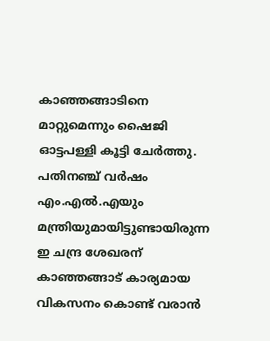കാഞ്ഞങ്ങാടിനെ മാറ്റുമെന്നും ഷൈജി ഓട്ടപള്ളി കൂട്ടി ചേര്‍ത്തു. പതിനഞ്ച് വര്‍ഷം എം.എല്‍.എയും മന്ത്രിയുമായിട്ടുണ്ടായിരുന്ന ഇ ചന്ദ്ര ശേഖരന് കാഞ്ഞങ്ങാട് കാര്യമായ വികസനം കൊണ്ട് വരാന്‍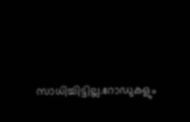സാധിച്ചിട്ടില്ല.റോഡുകളും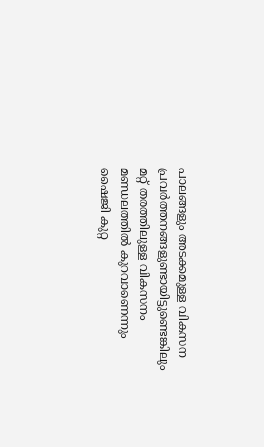പാലങ്ങളും അടക്കമുള്ള വികസന പ്രവര്‍ത്തനങ്ങളുണ്ടായിട്ടുണ്ടെങ്കിലും മറ്റ് തരത്തിലുള്ള വികസനം മണ്ഡലത്തില്‍ കുറവാണെന്നും ഷൈജി കുറ്റ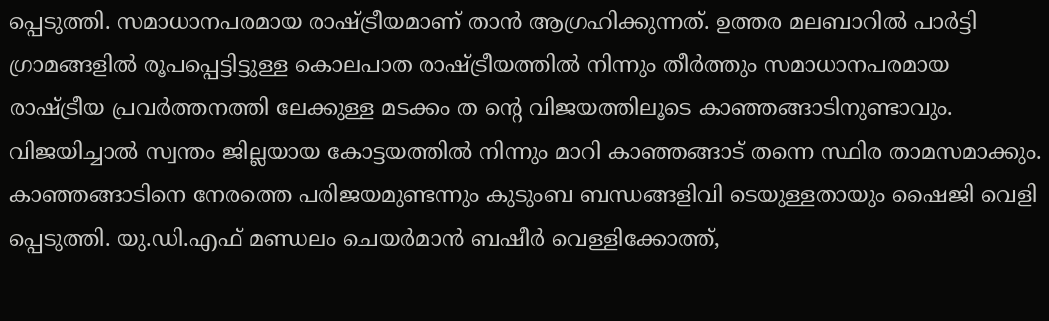പ്പെടുത്തി. സമാധാനപരമായ രാഷ്ട്രീയമാണ് താന്‍ ആഗ്രഹിക്കുന്നത്. ഉത്തര മലബാറില്‍ പാര്‍ട്ടി ഗ്രാമങ്ങളില്‍ രൂപപ്പെട്ടിട്ടുള്ള കൊലപാത രാഷ്ട്രീയത്തില്‍ നിന്നും തീര്‍ത്തും സമാധാനപരമായ രാഷ്ട്രീയ പ്രവര്‍ത്തനത്തി ലേക്കുള്ള മടക്കം ത ന്റെ വിജയത്തിലൂടെ കാഞ്ഞങ്ങാടിനുണ്ടാവും. വിജയിച്ചാല്‍ സ്വന്തം ജില്ലയായ കോട്ടയത്തില്‍ നിന്നും മാറി കാഞ്ഞങ്ങാട് തന്നെ സ്ഥിര താമസമാക്കും. കാഞ്ഞങ്ങാടിനെ നേരത്തെ പരിജയമുണ്ടന്നും കുടുംബ ബന്ധങ്ങളിവി ടെയുള്ളതായും ഷൈജി വെളി പ്പെടുത്തി. യു.ഡി.എഫ് മണ്ഡലം ചെയര്‍മാന്‍ ബഷീര്‍ വെള്ളിക്കോത്ത്,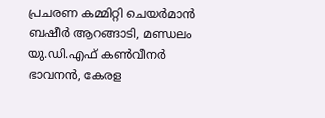പ്രചരണ കമ്മിറ്റി ചെയര്‍മാന്‍ ബഷീര്‍ ആറങ്ങാടി, മണ്ഡലം യു.ഡി.എഫ് കണ്‍വീനര്‍ ഭാവനന്‍, കേരള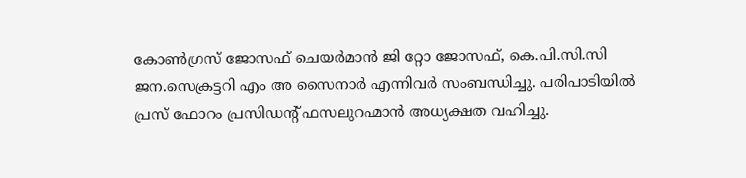കോണ്‍ഗ്രസ് ജോസഫ് ചെയര്‍മാന്‍ ജി റ്റോ ജോസഫ്, കെ.പി.സി.സി ജന.സെക്രട്ടറി എം അ സൈനാര്‍ എന്നിവര്‍ സംബന്ധിച്ചു. പരിപാടിയില്‍ പ്രസ് ഫോറം പ്രസിഡന്റ് ഫസലുറഹ്മാന്‍ അധ്യക്ഷത വഹിച്ചു.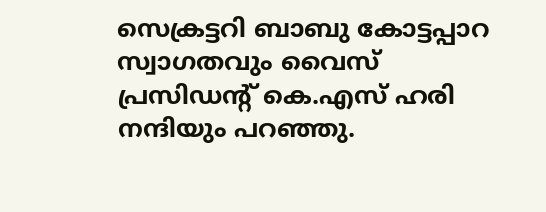സെക്രട്ടറി ബാബു കോട്ടപ്പാറ സ്വാഗതവും വൈസ് പ്രസിഡന്റ് കെ.എസ് ഹരി നന്ദിയും പറഞ്ഞു.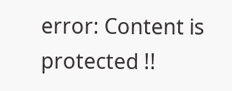error: Content is protected !!